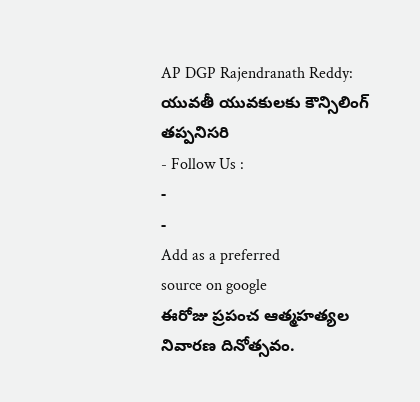AP DGP Rajendranath Reddy: యువతీ యువకులకు కౌన్సిలింగ్ తప్పనిసరి
- Follow Us :
-
-
Add as a preferred
source on google
ఈరోజు ప్రపంచ ఆత్మహత్యల నివారణ దినోత్సవం.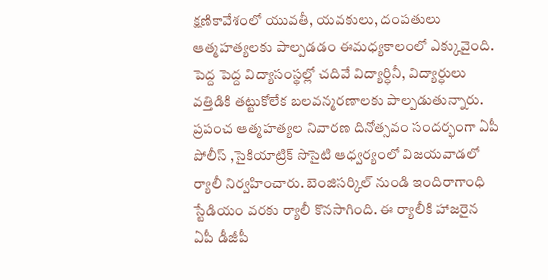క్షణికావేశంలో యువతీ, యవకులు, దంపతులు ఆత్మహత్యలకు పాల్పడడం ఈమధ్యకాలంలో ఎక్కువైంది. పెద్ద పెద్ద విద్యాసంస్థల్లో చదివే విద్యార్ధినీ, విద్యార్ధులు వత్తిడికి తట్టుకోలేక బలవన్మరణాలకు పాల్పడుతున్నారు. ప్రపంచ ఆత్మహత్యల నివారణ దినోత్సవం సందర్భంగా ఏపీ పోలీస్ ,సైకియాట్రిక్ సొసైటి ఆధ్వర్యంలో విజయవాడలో ర్యాలీ నిర్వహించారు. బెంజిసర్కిల్ నుండి ఇందిరాగాంధి స్టేడియం వరకు ర్యాలీ కొనసాగింది. ఈ ర్యాలీకి హాజరైన ఏపీ డీజీపీ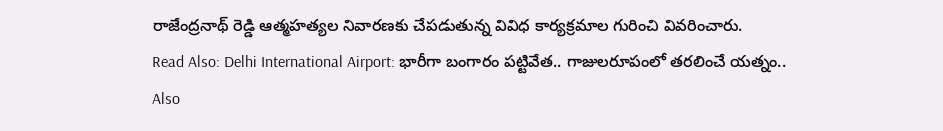రాజేంద్రనాథ్ రెడ్డి ఆత్మహత్యల నివారణకు చేపడుతున్న వివిధ కార్యక్రమాల గురించి వివరించారు.
Read Also: Delhi International Airport: భారీగా బంగారం పట్టివేత.. గాజులరూపంలో తరలించే యత్నం..
Also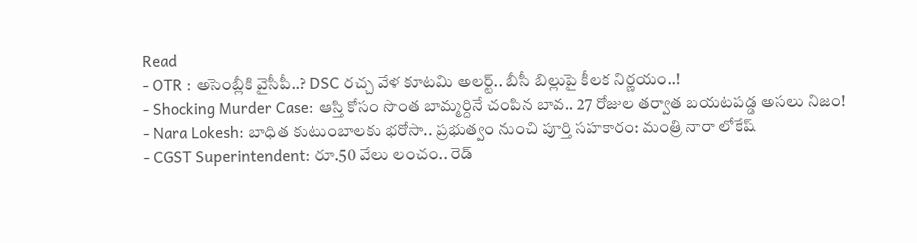Read
- OTR : అసెంబ్లీకి వైసీపీ..? DSC రచ్చ వేళ కూటమి అలర్ట్.. బీసీ బిల్లుపై కీలక నిర్ణయం..!
- Shocking Murder Case: ఆస్తి కోసం సొంత బామ్మర్దినే చంపిన బావ.. 27 రోజుల తర్వాత బయటపడ్డ అసలు నిజం!
- Nara Lokesh: బాధిత కుటుంబాలకు భరోసా.. ప్రభుత్వం నుంచి పూర్తి సహకారం: మంత్రి నారా లోకేష్
- CGST Superintendent: రూ.50 వేలు లంచం.. రెడ్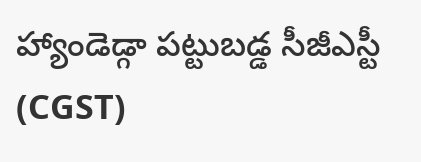హ్యాండెడ్గా పట్టుబడ్డ సీజీఎస్టీ (CGST)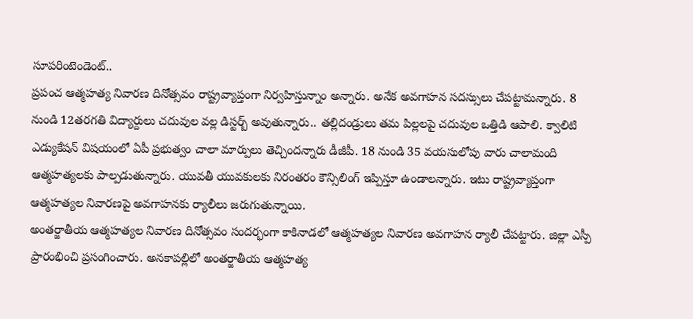సూపరింటెండెంట్..
ప్రపంచ ఆత్మహత్య నివారణ దినోత్సవం రాష్ట్రవ్యాప్తంగా నిర్వహిస్తున్నాం అన్నారు. అనేక అవగాహన సదస్సులు చేపట్టామన్నారు. 8 నుండి 12తరగతి విద్యార్దులు చదువుల వల్ల డిస్టర్బ్ అవుతున్నారు.. తల్లిదండ్రులు తమ పిల్లలపై చదువుల ఒత్తిడి ఆపాలి. క్వాలిటి ఎడ్యుకేషన్ విషయంలో ఏపీ ప్రభుత్వం చాలా మార్పులు తెచ్చిందన్నారు డీజీపీ. 18 నుండి 35 వయసులోపు వారు చాలామంది ఆత్మహత్యలకు పాల్పడుతున్నారు. యువతీ యువకులకు నిరంతరం కౌన్సిలింగ్ ఇప్పిస్తూ ఉండాలన్నారు. ఇటు రాష్ట్రవ్యాప్తంగా ఆత్మహత్యల నివారణపై అవగాహనకు ర్యాలీలు జరుగుతున్నాయి.
అంతర్జాతీయ ఆత్మహత్యల నివారణ దినోత్సవం సందర్భంగా కాకినాడలో ఆత్మహత్యల నివారణ అవగాహన ర్యాలీ చేపట్టారు. జిల్లా ఎస్పీ ప్రారంభించి ప్రసంగించారు. అనకాపల్లిలో అంతర్జాతీయ ఆత్మహత్య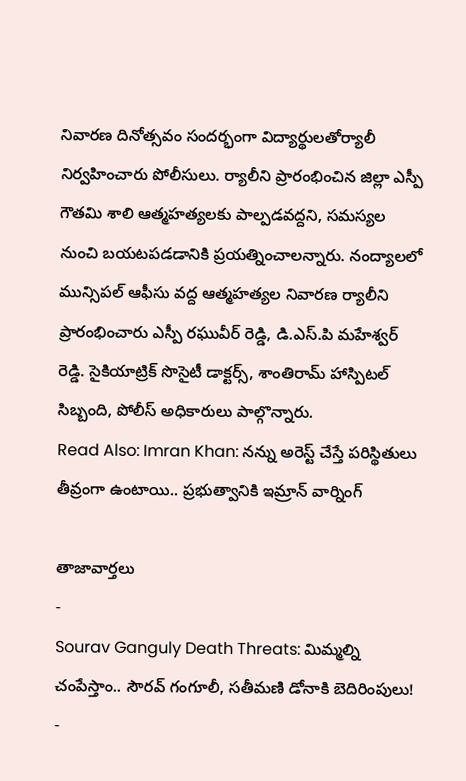నివారణ దినోత్సవం సందర్భంగా విద్యార్థులతోర్యాలీ నిర్వహించారు పోలీసులు. ర్యాలీని ప్రారంభించిన జిల్లా ఎస్పీ గౌతమి శాలి ఆత్మహత్యలకు పాల్పడవద్దని, సమస్యల నుంచి బయటపడడానికి ప్రయత్నించాలన్నారు. నంద్యాలలో మున్సిపల్ ఆఫీసు వద్ద ఆత్మహత్యల నివారణ ర్యాలీని ప్రారంభించారు ఎస్పీ రఘువీర్ రెడ్డి, డి.ఎస్.పి మహేశ్వర్ రెడ్డి. సైకియాట్రిక్ సొసైటీ డాక్టర్స్, శాంతిరామ్ హాస్పిటల్ సిబ్బంది, పోలీస్ అధికారులు పాల్గొన్నారు.
Read Also: Imran Khan: నన్ను అరెస్ట్ చేస్తే పరిస్థితులు తీవ్రంగా ఉంటాయి.. ప్రభుత్వానికి ఇమ్రాన్ వార్నింగ్

తాజావార్తలు
-
Sourav Ganguly Death Threats: మిమ్మల్ని చంపేస్తాం.. సౌరవ్ గంగూలీ, సతీమణి డోనాకి బెదిరింపులు!
-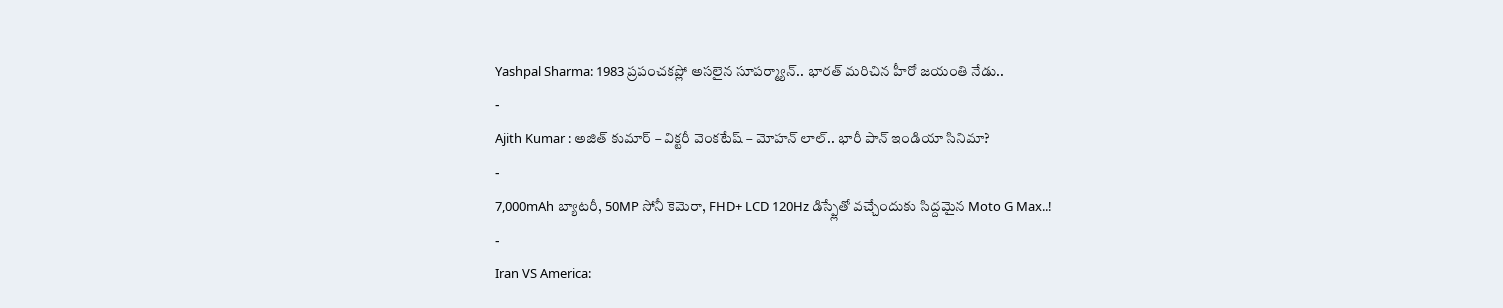Yashpal Sharma: 1983 ప్రపంచకప్లో అసలైన సూపర్మ్యాన్.. భారత్ మరిచిన హీరో జయంతి నేడు..
-
Ajith Kumar : అజిత్ కుమార్ – విక్టరీ వెంకటేష్ – మోహన్ లాల్.. భారీ పాన్ ఇండియా సినిమా?
-
7,000mAh బ్యాటరీ, 50MP సోనీ కెమెరా, FHD+ LCD 120Hz డిస్ప్లేతో వచ్చేందుకు సిద్దమైన Moto G Max..!
-
Iran VS America: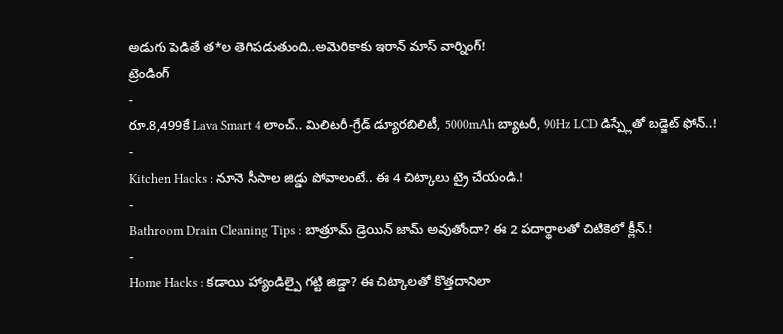అడుగు పెడితే త*ల తెగిపడుతుంది..అమెరికాకు ఇరాన్ మాస్ వార్నింగ్!
ట్రెండింగ్
-
రూ.8,499కే Lava Smart 4 లాంచ్.. మిలిటరీ-గ్రేడ్ డ్యూరబిలిటీ, 5000mAh బ్యాటరీ, 90Hz LCD డిస్ప్లేతో బడ్జెట్ ఫోన్..!
-
Kitchen Hacks : నూనె సీసాల జిడ్డు పోవాలంటే.. ఈ 4 చిట్కాలు ట్రై చేయండి.!
-
Bathroom Drain Cleaning Tips : బాత్రూమ్ డ్రెయిన్ జామ్ అవుతోందా? ఈ 2 పదార్థాలతో చిటికెలో క్లీన్.!
-
Home Hacks : కడాయి హ్యాండిల్పై గట్టి జిడ్డా? ఈ చిట్కాలతో కొత్తదానిలా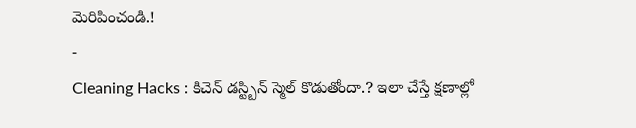మెరిపించండి.!
-
Cleaning Hacks : కిచెన్ డస్ట్బిన్ స్మెల్ కొడుతోందా.? ఇలా చేస్తే క్షణాల్లో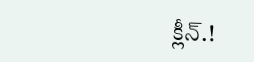క్లీన్.!